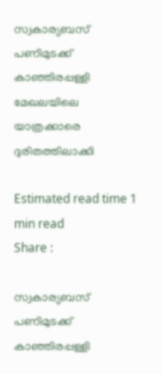സ്വകാര്യബസ് പണിമുടക്ക് കാഞ്ഞിരപ്പള്ളി മേഖലയിലെ യാത്രക്കാരെ ദുരിതത്തിലാക്കി

Estimated read time 1 min read
Share :

സ്വകാര്യബസ് പണിമുടക്ക് കാഞ്ഞിരപ്പള്ളി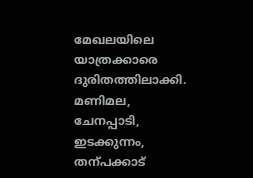മേഖലയിലെ യാത്രക്കാരെ ദുരിതത്തിലാക്കി. മണിമല, ചേനപ്പാടി, ഇടക്കുന്നം, തന്പക്കാട്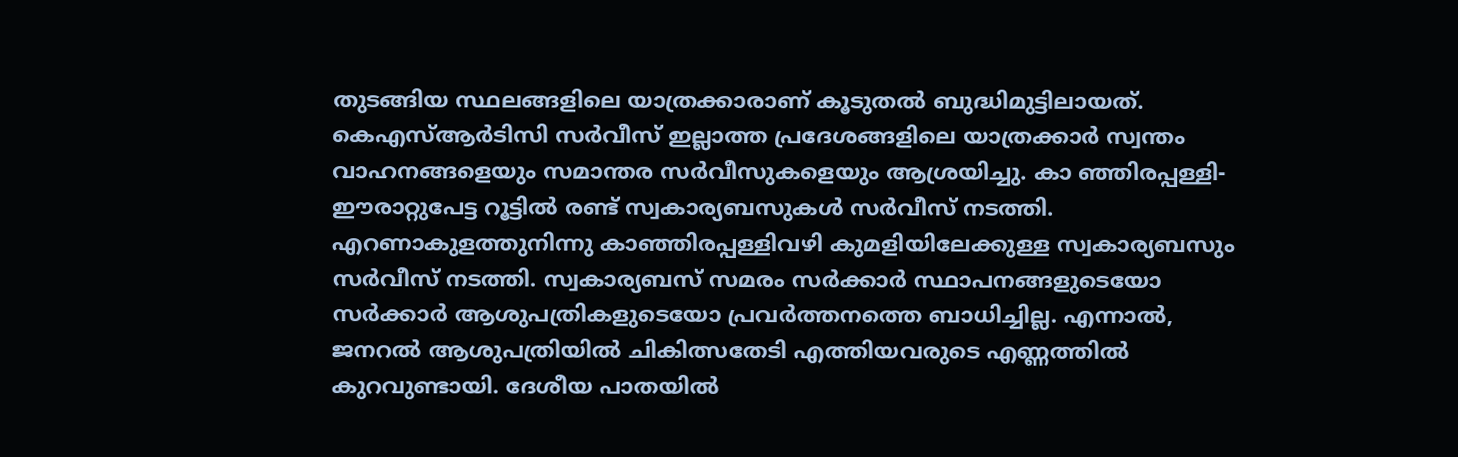തുടങ്ങിയ സ്ഥലങ്ങളിലെ യാത്രക്കാരാണ് കൂടുതൽ ബുദ്ധിമുട്ടിലായത്. കെഎസ്ആർടിസി സർവീസ് ഇല്ലാത്ത പ്രദേശങ്ങളിലെ യാത്രക്കാർ സ്വന്തം വാഹനങ്ങളെയും സമാന്തര സർവീസുകളെയും ആശ്രയിച്ചു. കാ ഞ്ഞിരപ്പള്ളി-ഈരാറ്റുപേട്ട റൂട്ടിൽ രണ്ട് സ്വകാര്യബസുകൾ സർവീസ് നടത്തി. എറണാകുളത്തുനിന്നു കാഞ്ഞിരപ്പള്ളിവഴി കുമളിയിലേക്കുള്ള സ്വകാര്യബസും സർവീസ് നടത്തി. സ്വകാര്യബസ് സമരം സർക്കാർ സ്ഥ‌ാപനങ്ങളുടെയോ സർക്കാർ ആശുപത്രികളുടെയോ പ്രവർത്തനത്തെ ബാധിച്ചില്ല. എന്നാൽ, ജനറൽ ആശുപത്രിയിൽ ചികിത്സതേടി എത്തിയവരുടെ എണ്ണത്തിൽ കുറവുണ്ടായി. ദേശീയ പാതയിൽ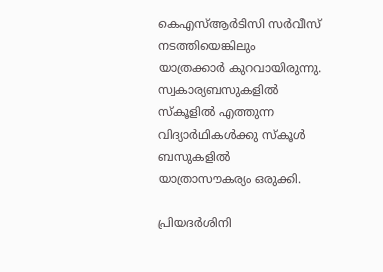കെഎസ്ആർടിസി സർവീസ് നടത്തിയെങ്കിലും യാത്രക്കാർ കുറവായിരുന്നു. സ്വകാര്യബസുകളിൽ സ്‌കൂളിൽ എത്തുന്ന വിദ്യാർഥികൾക്കു സ്‌കൂൾ ബസുകളിൽ യാത്രാസൗകര്യം ഒരുക്കി.

പ്രിയദര്‍ശിനി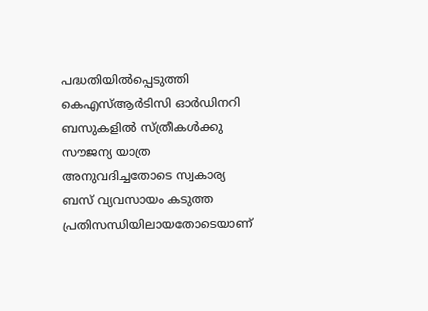പദ്ധതിയില്‍പ്പെടുത്തി കെഎസ്ആര്‍ടിസി ഓര്‍ഡിനറി ബസുകളില്‍ സ്ത്രീകള്‍ക്കു സൗജന്യ യാത്ര അനുവദിച്ചതോടെ സ്വകാര്യ ബസ് വ്യവസായം കടുത്ത പ്രതിസന്ധിയിലായതോടെയാണ്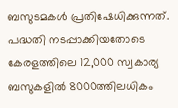ബസുടമകള്‍ പ്രതിഷേധിക്കുന്നത്. പദ്ധതി നടപ്പാക്കിയതോടെ കേരളത്തിലെ 12,000 സ്വകാര്യ ബസുകളില്‍ 8000ത്തിലധികം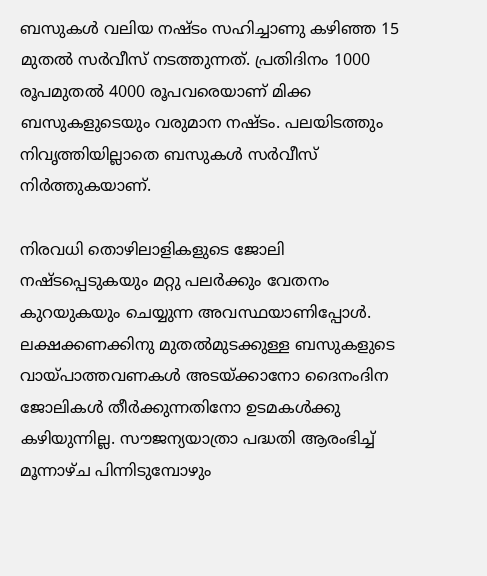ബസുകൾ വലിയ നഷ്ടം സഹിച്ചാണു കഴിഞ്ഞ 15 മുതല്‍ സര്‍വീസ് നടത്തുന്നത്. പ്രതിദിനം 1000 രൂപമുതല്‍ 4000 രൂപവരെയാണ് മിക്ക ബസുകളുടെയും വരുമാന നഷ്ടം. പലയിടത്തും നിവൃത്തിയില്ലാതെ ബസുകള്‍ സര്‍വീസ് നിര്‍ത്തുകയാണ്.

നിരവധി തൊഴിലാളികളുടെ ജോലി നഷ്ടപ്പെടുകയും മറ്റു പലര്‍ക്കും വേതനം കുറയുകയും ചെയ്യുന്ന അവസ്ഥയാണിപ്പോള്‍. ലക്ഷക്കണക്കിനു മുതല്‍മുടക്കുള്ള ബസുകളുടെ വായ്പാത്തവണകള്‍ അടയ്ക്കാനോ ദൈനംദിന ജോലികള്‍ തീര്‍ക്കുന്നതിനോ ഉടമകള്‍ക്കു കഴിയുന്നില്ല. സൗജന്യയാത്രാ പദ്ധതി ആരംഭിച്ച് മൂന്നാഴ്ച പിന്നിടുമ്പോഴും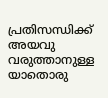പ്രതിസന്ധിക്ക് അയവു വരുത്താനുള്ള യാതൊരു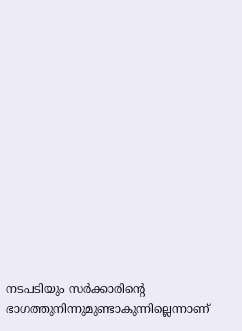നടപടിയും സര്‍ക്കാരിന്‍റെ ഭാഗത്തുനിന്നുമുണ്ടാകുന്നില്ലെന്നാണ്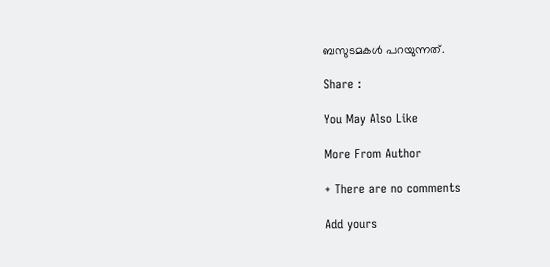ബസുടമകള്‍ പറയുന്നത്.

Share :

You May Also Like

More From Author

+ There are no comments

Add yours